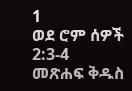1
ወደ ሮም ሰዎች 2:3-4
መጽሐፍ ቅዱስ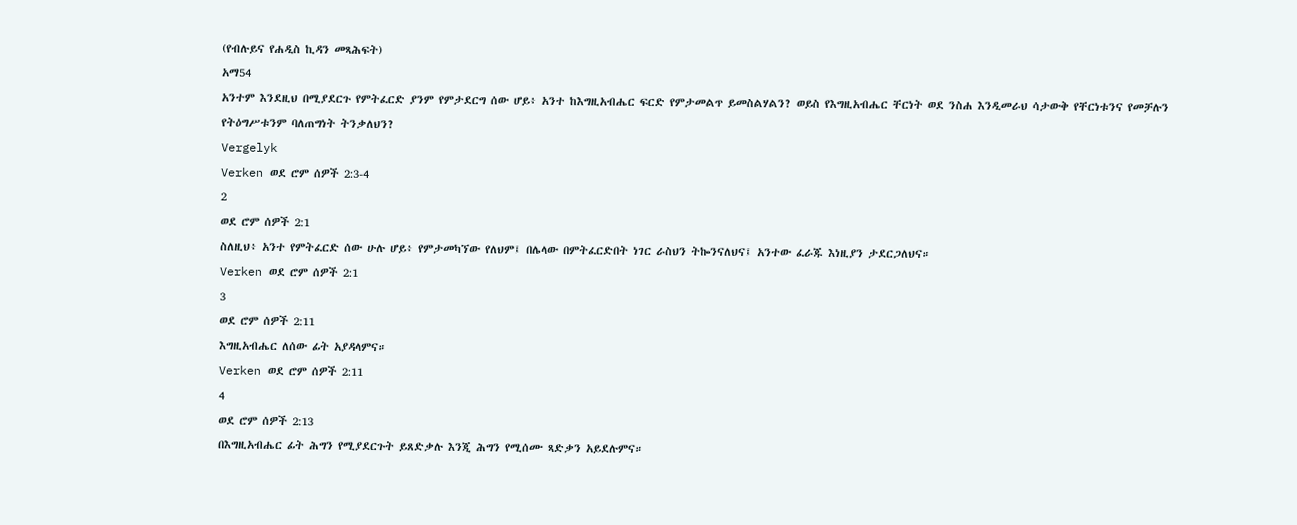(የብሉይና የሐዲስ ኪዳን መጻሕፍት)
አማ54
አንተም እንደዚህ በሚያደርጉ የምትፈርድ ያንም የምታደርግ ሰው ሆይ፥ አንተ ከእግዚአብሔር ፍርድ የምታመልጥ ይመስልሃልን? ወይስ የእግዚአብሔር ቸርነት ወደ ንስሐ እንዲመራህ ሳታውቅ የቸርነቱንና የመቻሉን የትዕግሥቱንም ባለጠግነት ትንቃለህን?
Vergelyk
Verken ወደ ሮም ሰዎች 2:3-4
2
ወደ ሮም ሰዎች 2:1
ስለዚህ፥ አንተ የምትፈርድ ሰው ሁሉ ሆይ፥ የምታመካኘው የለህም፤ በሌላው በምትፈርድበት ነገር ራስህን ትኰንናለህና፤ አንተው ፈራጁ እነዚያን ታደርጋለህና።
Verken ወደ ሮም ሰዎች 2:1
3
ወደ ሮም ሰዎች 2:11
እግዚአብሔር ለሰው ፊት አያዳላምና።
Verken ወደ ሮም ሰዎች 2:11
4
ወደ ሮም ሰዎች 2:13
በእግዚአብሔር ፊት ሕግን የሚያደርጉት ይጸድቃሉ እንጂ ሕግን የሚሰሙ ጻድቃን አይደሉምና።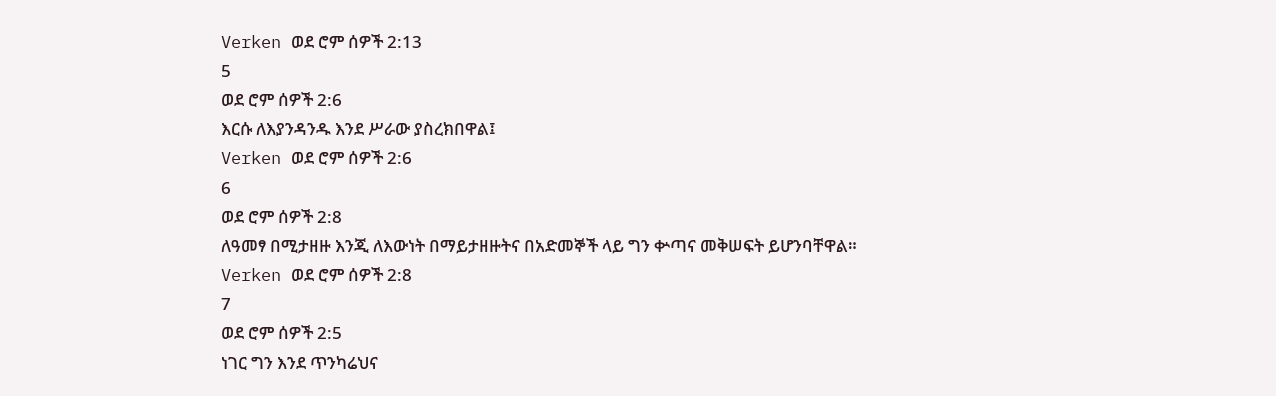Verken ወደ ሮም ሰዎች 2:13
5
ወደ ሮም ሰዎች 2:6
እርሱ ለእያንዳንዱ እንደ ሥራው ያስረክበዋል፤
Verken ወደ ሮም ሰዎች 2:6
6
ወደ ሮም ሰዎች 2:8
ለዓመፃ በሚታዘዙ እንጂ ለእውነት በማይታዘዙትና በአድመኞች ላይ ግን ቍጣና መቅሠፍት ይሆንባቸዋል።
Verken ወደ ሮም ሰዎች 2:8
7
ወደ ሮም ሰዎች 2:5
ነገር ግን እንደ ጥንካሬህና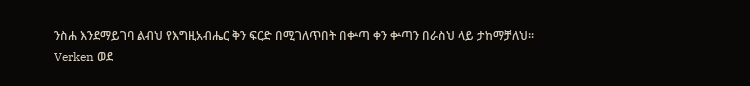ንስሐ እንደማይገባ ልብህ የእግዚአብሔር ቅን ፍርድ በሚገለጥበት በቍጣ ቀን ቍጣን በራስህ ላይ ታከማቻለህ።
Verken ወደ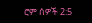ሮም ሰዎች 2:5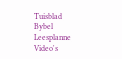Tuisblad
Bybel
Leesplanne
Video's